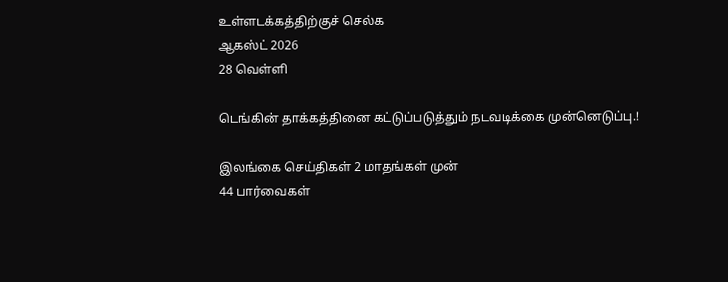உள்ளடக்கத்திற்குச் செல்க
ஆகஸ்ட் 2026
28 வெள்ளி

டெங்கின் தாக்கத்தினை கட்டுப்படுத்தும் நடவடிக்கை முன்னெடுப்பு.!

இலங்கை செய்திகள் 2 மாதங்கள் முன்
44 பார்வைகள்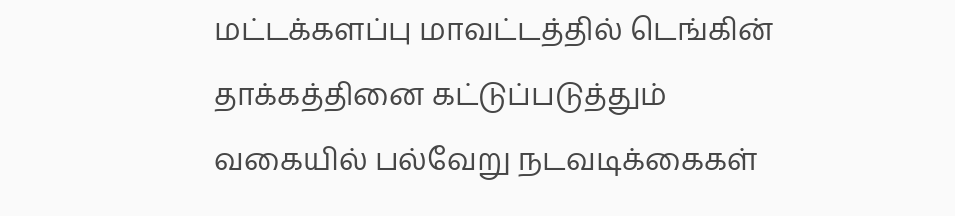மட்டக்களப்பு மாவட்டத்தில் டெங்கின் தாக்கத்தினை கட்டுப்படுத்தும் வகையில் பல்வேறு நடவடிக்கைகள்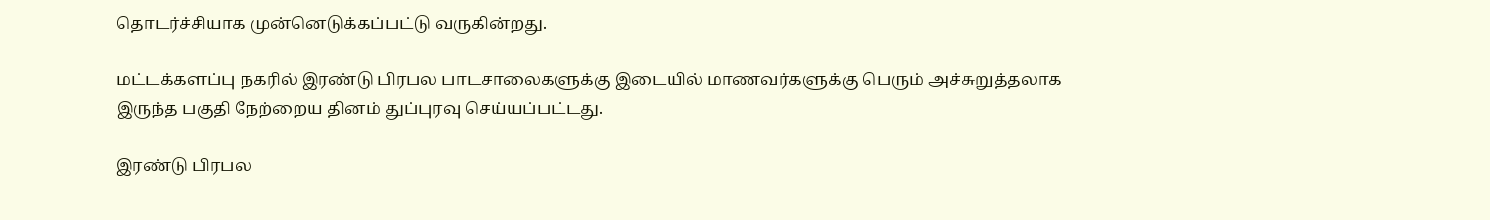தொடர்ச்சியாக முன்னெடுக்கப்பட்டு வருகின்றது.

மட்டக்களப்பு நகரில் இரண்டு பிரபல பாடசாலைகளுக்கு இடையில் மாணவர்களுக்கு பெரும் அச்சுறுத்தலாக இருந்த பகுதி நேற்றைய தினம் துப்புரவு செய்யப்பட்டது.

இரண்டு பிரபல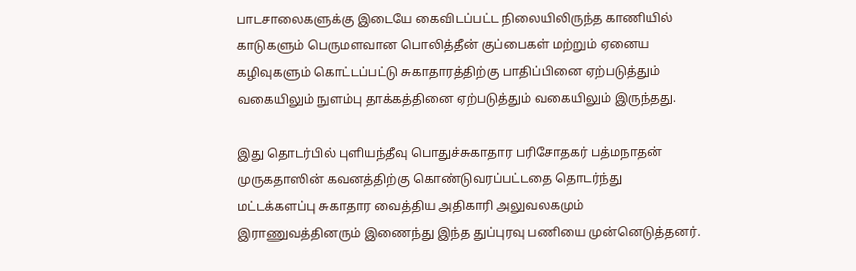பாடசாலைகளுக்கு இடையே கைவிடப்பட்ட நிலையிலிருந்த காணியில் காடுகளும் பெருமளவான பொலித்தீன் குப்பைகள் மற்றும் ஏனைய கழிவுகளும் கொட்டப்பட்டு சுகாதாரத்திற்கு பாதிப்பினை ஏற்படுத்தும் வகையிலும் நுளம்பு தாக்கத்தினை ஏற்படுத்தும் வகையிலும் இருந்தது.

இது தொடர்பில் புளியந்தீவு பொதுச்சுகாதார பரிசோதகர் பத்மநாதன் முருகதாஸின் கவனத்திற்கு கொண்டுவரப்பட்டதை தொடர்ந்து மட்டக்களப்பு சுகாதார வைத்திய அதிகாரி அலுவலகமும் இராணுவத்தினரும் இணைந்து இந்த துப்புரவு பணியை முன்னெடுத்தனர்.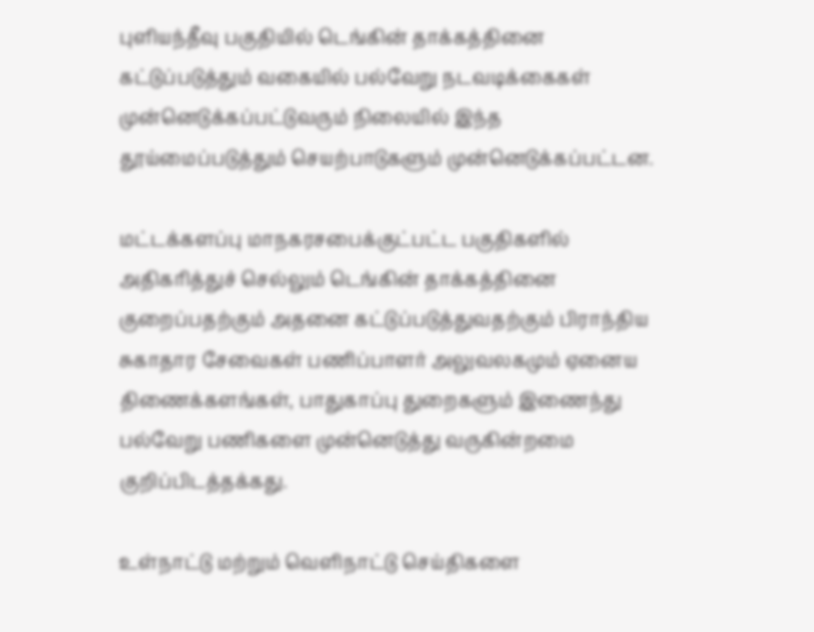புளியந்தீவு பகுதியில் டெங்கின் தாக்கத்தினை கட்டுப்படுத்தும் வகையில் பல்வேறு நடவடிக்கைகள் முன்னெடுக்கப்பட்டுவரும் நிலையில் இந்த தூய்மைப்படுத்தும் செயற்பாடுகளும் முன்னெடுக்கப்பட்டன.

மட்டக்களப்பு மாநகரசபைக்குட்பட்ட பகுதிகளில் அதிகரித்துச் செல்லும் டெங்கின் தாக்கத்தினை குறைப்பதற்கும் அதனை கட்டுப்படுத்துவதற்கும் பிராந்திய சுகாதார சேவைகள் பணிப்பாளர் அலுவலகமும் ஏனைய திணைக்களங்கள், பாதுகாப்பு துறைகளும் இணைந்து பல்வேறு பணிகளை முன்னெடுத்து வருகின்றமை குறிப்பிடத்தக்கது.

உள்நாட்டு மற்றும் வெளிநாட்டு செய்திகளை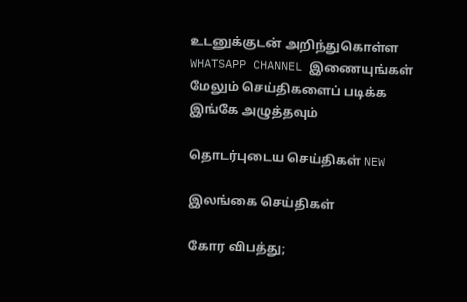உடனுக்குடன் அறிந்துகொள்ள WHATSAPP CHANNEL இணையுங்கள்
மேலும் செய்திகளைப் படிக்க இங்கே அழுத்தவும்

தொடர்புடைய செய்திகள் NEW

இலங்கை செய்திகள்

கோர விபத்து;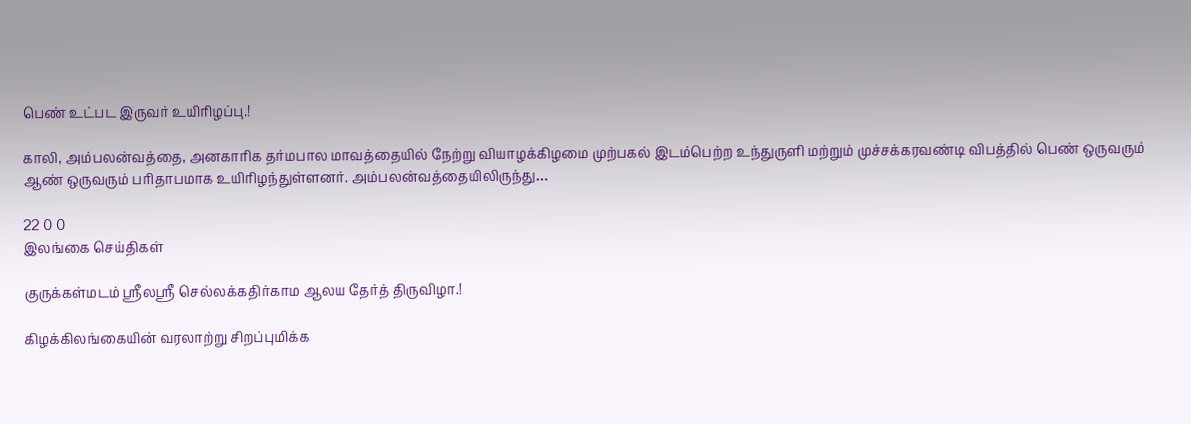பெண் உட்பட இருவர் உயிரிழப்பு.!

காலி, அம்பலன்வத்தை, அனகாரிக தர்மபால மாவத்தையில் நேற்று வியாழக்கிழமை முற்பகல் இடம்பெற்ற உந்துருளி மற்றும் முச்சக்கரவண்டி விபத்தில் பெண் ஒருவரும் ஆண் ஒருவரும் பரிதாபமாக உயிரிழந்துள்ளனர். அம்பலன்வத்தையிலிருந்து…

22 0 0
இலங்கை செய்திகள்

குருக்கள்மடம் ஸ்ரீலஸ்ரீ செல்லக்கதிர்காம ஆலய தேர்த் திருவிழா.!

கிழக்கிலங்கையின் வரலாற்று சிறப்புமிக்க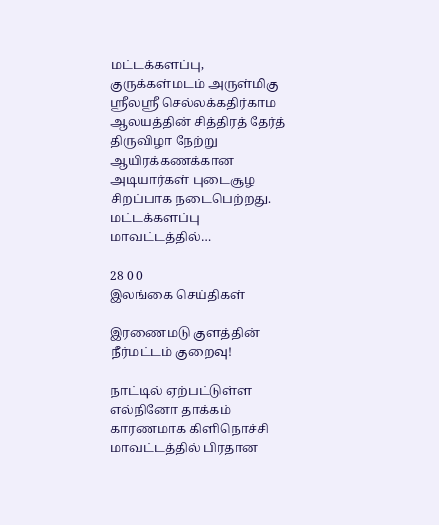மட்டக்களப்பு, குருக்கள்மடம் அருள்மிகு ஸ்ரீலஸ்ரீ செல்லக்கதிர்காம ஆலயத்தின் சித்திரத் தேர்த் திருவிழா நேற்று ஆயிரக்கணக்கான அடியார்கள் புடைசூழ சிறப்பாக நடைபெற்றது. மட்டக்களப்பு மாவட்டத்தில்…

28 0 0
இலங்கை செய்திகள்

இரணைமடு குளத்தின் நீர்மட்டம் குறைவு!

நாட்டில் ஏற்பட்டுள்ள எல்நினோ தாக்கம் காரணமாக கிளிநொச்சி மாவட்டத்தில் பிரதான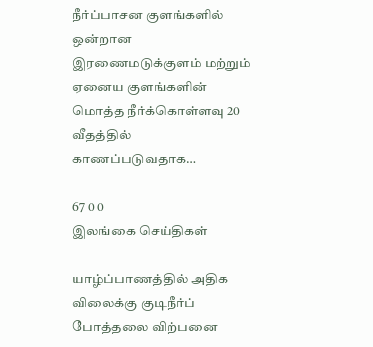நீர்ப்பாசன குளங்களில் ஒன்றான இரணைமடுக்குளம் மற்றும் ஏனைய குளங்களின் மொத்த நீர்க்கொள்ளவு 20 வீதத்தில் காணப்படுவதாக…

67 0 0
இலங்கை செய்திகள்

யாழ்ப்பாணத்தில் அதிக விலைக்கு குடிநீர்ப் போத்தலை விற்பனை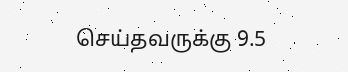செய்தவருக்கு 9.5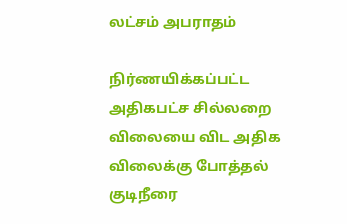லட்சம் அபராதம்

நிர்ணயிக்கப்பட்ட அதிகபட்ச சில்லறை விலையை விட அதிக விலைக்கு போத்தல் குடிநீரை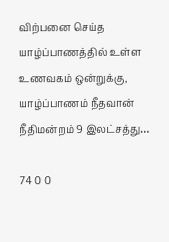விற்பனை செய்த யாழ்ப்பாணத்தில் உள்ள உணவகம் ஒன்றுக்கு, யாழ்ப்பாணம் நீதவான் நீதிமன்றம் 9 இலட்சத்து…

74 0 0